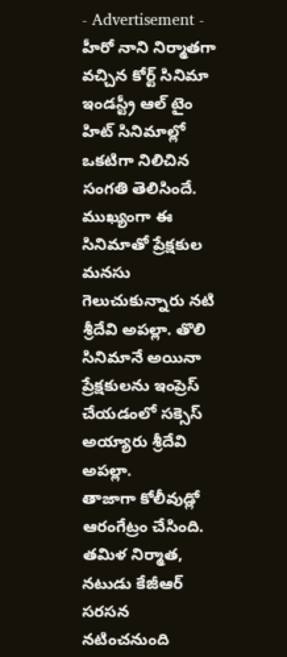- Advertisement -
హీరో నాని నిర్మాతగా వచ్చిన కోర్ట్ సినిమా ఇండస్ట్రీ ఆల్ టైం హిట్ సినిమాల్లో ఒకటిగా నిలిచిన సంగతి తెలిసిందే. ముఖ్యంగా ఈ సినిమాతో ప్రేక్షకుల మనసు గెలుచుకున్నారు నటి శ్రీదేవి అపల్లా. తొలి సినిమానే అయినా ప్రేక్షకులను ఇంప్రెస్ చేయడంలో సక్సెస్ అయ్యారు శ్రీదేవి అపల్లా.
తాజాగా కోలీవుడ్లో ఆరంగేట్రం చేసింది. తమిళ నిర్మాత, నటుడు కేజీఆర్ సరసన నటించనుంది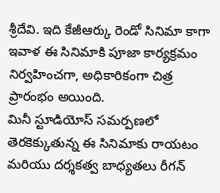శ్రీదేవి. ఇది కేజీఆర్కు రెండో సినిమా కాగా ఇవాళ ఈ సినిమాకి పూజా కార్యక్రమం నిర్వహించగా, అధికారికంగా చిత్ర ప్రారంభం అయింది.
మినీ స్టూడియోస్ సమర్పణలో తెరకెక్కుతున్న ఈ సినిమాకు రాయటం మరియు దర్శకత్వ బాధ్యతలు రీగన్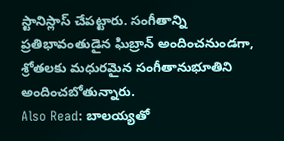స్టానిస్లాస్ చేపట్టారు. సంగీతాన్ని ప్రతిభావంతుడైన ఘిబ్రాన్ అందించనుండగా, శ్రోతలకు మధురమైన సంగీతానుభూతిని అందించబోతున్నారు.
Also Read: బాలయ్యతో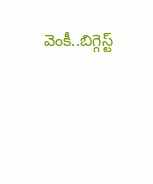వెంకీ..బిగ్గెస్ట్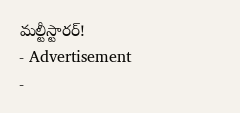మల్టీస్టారర్!
- Advertisement -